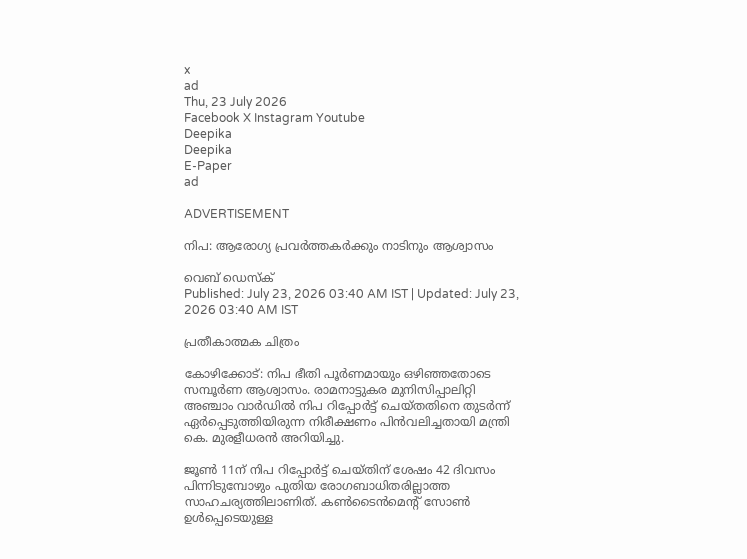x
ad
Thu, 23 July 2026
Facebook X Instagram Youtube
Deepika
Deepika
E-Paper
ad

ADVERTISEMENT

നിപ: ആരോഗ്യ പ്രവര്‍ത്തകര്‍ക്കും നാടിനും ആശ്വാസം

വെബ് ഡെസ്ക്
Published: July 23, 2026 03:40 AM IST | Updated: July 23, 2026 03:40 AM IST

പ്രതീകാത്മക ചിത്രം

കോഴിക്കോട്: നിപ ഭീതി പൂർണമായും ഒഴിഞ്ഞതോടെ സമ്പൂർണ ആശ്വാസം. രാമനാട്ടുകര മുനിസിപ്പാലിറ്റി അഞ്ചാം വാര്‍ഡില്‍ നിപ റിപ്പോർട്ട് ചെയ്തതിനെ തുടർന്ന് ഏർപ്പെടുത്തിയിരുന്ന നിരീക്ഷണം പിൻവലിച്ചതായി മന്ത്രി കെ. മുരളീധരൻ അറിയിച്ചു.

ജൂൺ 11ന് നിപ റിപ്പോർട്ട് ചെയ്തിന് ശേഷം 42 ദിവസം പിന്നിടുമ്പോഴും പുതിയ രോഗബാധിതരില്ലാത്ത സാഹചര്യത്തിലാണിത്. കൺടൈൻമെന്‍റ് സോൺ ഉൾപ്പെടെയുള്ള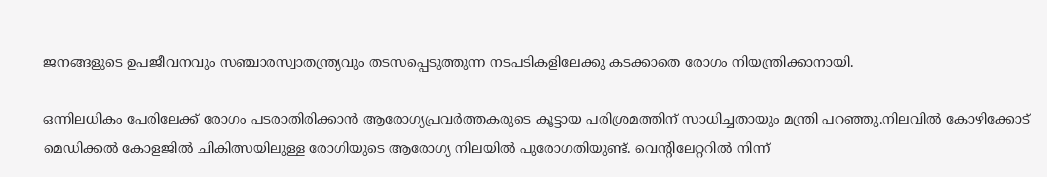ജനങ്ങളുടെ ഉപജീവനവും സഞ്ചാരസ്വാതന്ത്ര്യവും തടസപ്പെടുത്തുന്ന നടപടികളിലേക്കു കടക്കാതെ രോഗം നിയന്ത്രിക്കാനായി.

ഒന്നിലധികം പേരിലേക്ക് രോഗം പടരാതിരിക്കാൻ ആരോഗ്യപ്രവർത്തകരുടെ കൂട്ടായ പരിശ്രമത്തിന് സാധിച്ചതായും മന്ത്രി പറഞ്ഞു.നിലവിൽ കോഴിക്കോട് മെഡിക്കൽ കോളജിൽ ചികിത്സയിലുള്ള രോഗിയുടെ ആരോഗ്യ നിലയിൽ പുരോഗതിയുണ്ട്. വെന്‍റിലേറ്ററിൽ നിന്ന്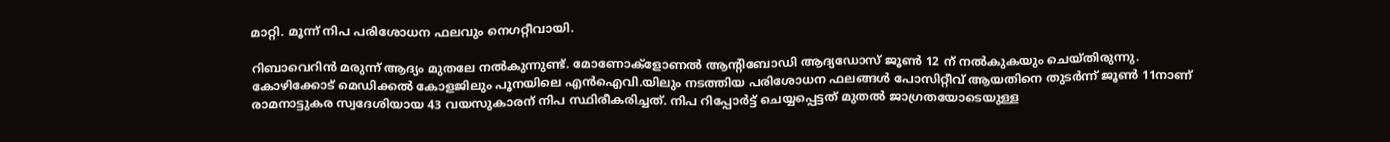മാറ്റി. മൂന്ന് നിപ പരിശോധന ഫലവും നെഗറ്റീവായി.

റിബാവെറിൻ മരുന്ന് ആദ്യം മുതലേ നൽകുന്നുണ്ട്. മോണോക്‌ളോണൽ ആന്റിബോഡി ആദ്യഡോസ് ജൂൺ 12 ന് നൽകുകയും ചെയ്തിരുന്നു. കോഴിക്കോട് മെഡിക്കൽ കോളജിലും പൂനയിലെ എൻഐവി.യിലും നടത്തിയ പരിശോധന ഫലങ്ങൾ പോസിറ്റീവ് ആയതിനെ തുടർന്ന് ജൂൺ 11നാണ് രാമനാട്ടുകര സ്വദേശിയായ 43 വയസുകാരന് നിപ സ്ഥിരീകരിച്ചത്. നിപ റിപ്പോർട്ട് ചെയ്യപ്പെട്ടത് മുതൽ ജാഗ്രതയോടെയുള്ള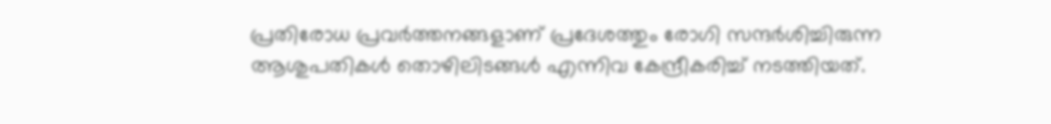പ്രതിരോധ പ്രവർത്തനങ്ങളാണ് പ്രദേശത്തും രോഗി സന്ദർശിച്ചിരുന്ന ആശുപതികൾ തൊഴിലിടങ്ങൾ എന്നിവ കേന്ദ്രീകരിച്ച് നടത്തിയത്.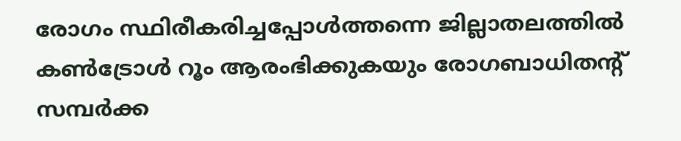രോഗം സ്ഥിരീകരിച്ചപ്പോൾത്തന്നെ ജില്ലാതലത്തിൽ കൺട്രോൾ റൂം ആരംഭിക്കുകയും രോഗബാധിതന്‍റ് സമ്പർക്ക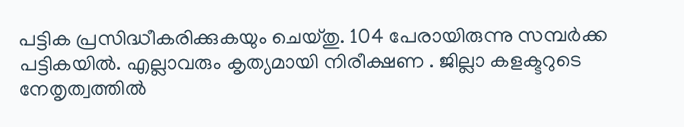പട്ടിക പ്രസിദ്ധീകരിക്കുകയും ചെയ്തു. 104 പേരായിരുന്നു സമ്പർക്ക പട്ടികയിൽ. എല്ലാവരും കൃത്യമായി നിരീക്ഷണ . ജില്ലാ കളക്ടറുടെ നേതൃത്വത്തിൽ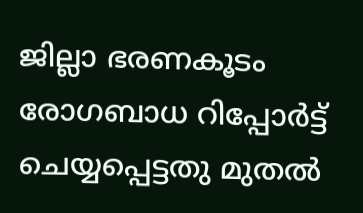ജില്ലാ ഭരണകൂടം രോഗബാധ റിപ്പോർട്ട് ചെയ്യപ്പെട്ടതു മുതൽ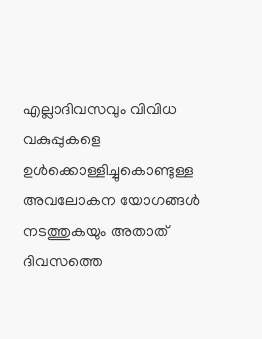എല്ലാദിവസവും വിവിധ വകുപ്പുകളെ ഉൾക്കൊള്ളിച്ചുകൊണ്ടുള്ള അവലോകന യോഗങ്ങൾ നടത്തുകയും അതാത് ദിവസത്തെ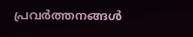പ്രവർത്തനങ്ങൾ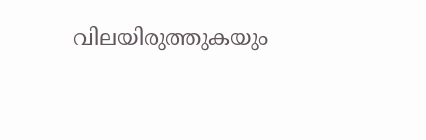വിലയിരുത്തുകയും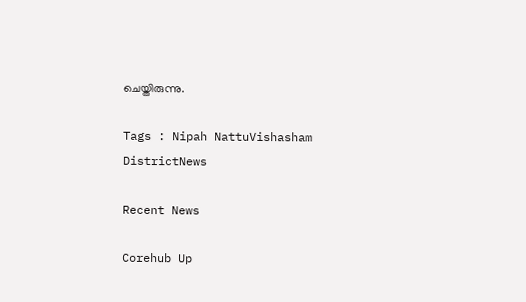ചെയ്തിരുന്നു.

Tags : Nipah NattuVishasham DistrictNews

Recent News

Corehub Up